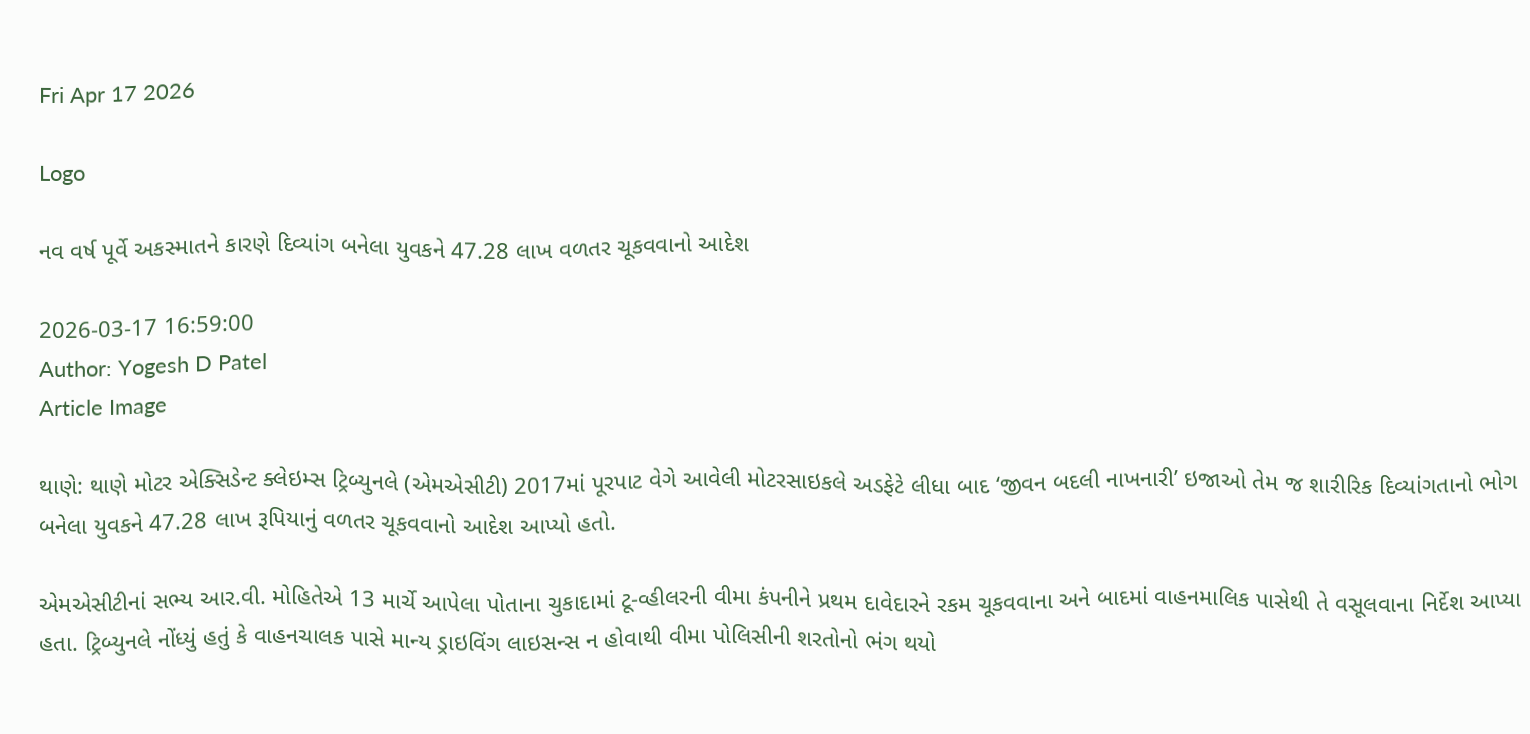Fri Apr 17 2026

Logo

નવ વર્ષ પૂર્વે અકસ્માતને કારણે દિવ્યાંગ બનેલા યુવકને 47.28 લાખ વળતર ચૂકવવાનો આદેશ

2026-03-17 16:59:00
Author: Yogesh D Patel
Article Image

થાણે: થાણે મોટર એક્સિડેન્ટ ક્લેઇમ્સ ટ્રિબ્યુનલે (એમએસીટી) 2017માં પૂરપાટ વેગે આવેલી મોટરસાઇકલે અડફેટે લીધા બાદ ‘જીવન બદલી નાખનારી’ ઇજાઓ તેમ જ શારીરિક દિવ્યાંગતાનો ભોગ બનેલા યુવકને 47.28 લાખ રૂપિયાનું વળતર ચૂકવવાનો આદેશ આપ્યો હતો.

એમએસીટીનાં સભ્ય આર.વી. મોહિતેએ 13 માર્ચે આપેલા પોતાના ચુકાદામાં ટૂ-વ્હીલરની વીમા કંપનીને પ્રથમ દાવેદારને રકમ ચૂકવવાના અને બાદમાં વાહનમાલિક પાસેથી તે વસૂલવાના નિર્દેશ આપ્યા હતા. ટ્રિબ્યુનલે નોંધ્યું હતું કે વાહનચાલક પાસે માન્ય ડ્રાઇવિંગ લાઇસન્સ ન હોવાથી વીમા પોલિસીની શરતોનો ભંગ થયો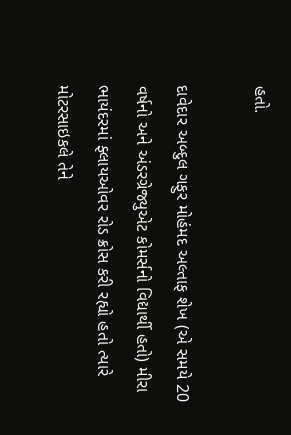હતો.

દાવેદાર અબ્દુલ ગફુર મોહંમદ અલ્તાફ શેખ (એ સમયે 20 વર્ષનો અને અંડરગ્રેજ્યુએટ કોમર્સનો વિદ્યાર્થી હતો) મીરા ભાયંદરમાં ફ્લાયઓવર રોડ ક્રોસ કરી રહ્યો હતો ત્યારે મોટરસાઇકલે તેને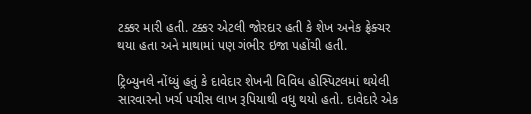ટક્કર મારી હતી. ટક્કર એટલી જોરદાર હતી કે શેખ અનેક ફ્રેક્ચર થયા હતા અને માથામાં પણ ગંભીર ઇજા પહોંચી હતી.

ટ્રિબ્યુનલે નોંધ્યું હતું કે દાવેદાર શેખની વિવિધ હોસ્પિટલમાં થયેલી સારવારનો ખર્ચ પચીસ લાખ રૂપિયાથી વધુ થયો હતો. દાવેદારે એક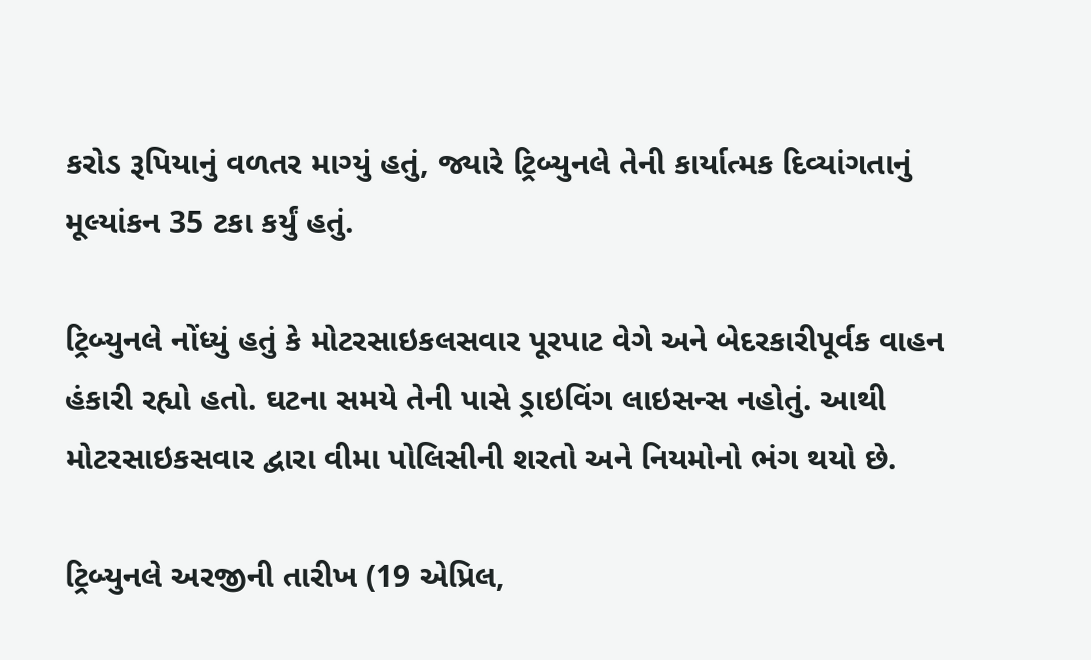કરોડ રૂપિયાનું વળતર માગ્યું હતું, જ્યારે ટ્રિબ્યુનલે તેની કાર્યાત્મક દિવ્યાંગતાનું મૂલ્યાંકન 35 ટકા કર્યું હતું.

ટ્રિબ્યુનલે નોંધ્યું હતું કે મોટરસાઇકલસવાર પૂરપાટ વેગે અને બેદરકારીપૂર્વક વાહન હંકારી રહ્યો હતો. ઘટના સમયે તેની પાસે ડ્રાઇવિંગ લાઇસન્સ નહોતું. આથી મોટરસાઇકસવાર દ્વારા વીમા પોલિસીની શરતો અને નિયમોનો ભંગ થયો છે.

ટ્રિબ્યુનલે અરજીની તારીખ (19 એપ્રિલ,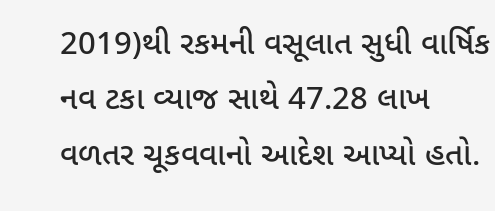2019)થી રકમની વસૂલાત સુધી વાર્ષિક નવ ટકા વ્યાજ સાથે 47.28 લાખ વળતર ચૂકવવાનો આદેશ આપ્યો હતો.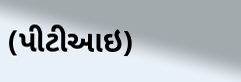(પીટીઆઇ)